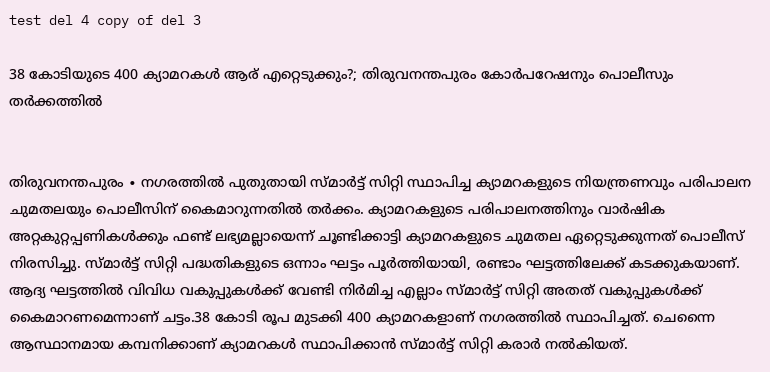test del 4 copy of del 3

38 കോടിയുടെ 400 ക്യാമറകൾ ആര് എറ്റെടുക്കും?; തിരുവനന്തപുരം കോർപറേഷനും പൊലീസും തർക്കത്തിൽ


തിരുവനന്തപുരം ∙ നഗരത്തിൽ പുതുതായി സ്മാർട്ട് സിറ്റി സ്ഥാപിച്ച ക്യാമറകളുടെ നിയന്ത്രണവും പരിപാലന ചുമതലയും പൊലീസിന് കൈമാറുന്നതിൽ തർക്കം. ക്യാമറകളുടെ പരിപാലനത്തിനും വാർഷിക അറ്റകുറ്റപ്പണികൾക്കും ഫണ്ട് ലഭ്യമല്ലായെന്ന് ചൂണ്ടിക്കാട്ടി ക്യാമറകളുടെ ചുമതല ഏറ്റെടുക്കുന്നത് പൊലീസ് നിരസിച്ചു. സ്മാർട്ട് സിറ്റി പദ്ധതികളുടെ ഒന്നാം ഘട്ടം പൂർത്തിയായി, രണ്ടാം ഘട്ടത്തിലേക്ക് കടക്കുകയാണ്. ആദ്യ ഘട്ടത്തിൽ വിവിധ വകുപ്പുകൾക്ക് വേണ്ടി നിർമിച്ച എല്ലാം സ്മാർട്ട് സിറ്റി അതത് വകുപ്പുകൾക്ക് കൈമാറണമെന്നാണ് ചട്ടം.38 കോടി രൂപ മുടക്കി 400 ക്യാമറകളാണ് നഗരത്തി‍ൽ സ്ഥാപിച്ചത്. ചെന്നൈ ആസ്ഥാനമായ കമ്പനിക്കാണ് ക്യാമറകൾ സ്ഥാപിക്കാൻ സ്മാർട്ട് സിറ്റി കരാർ നൽകിയത്.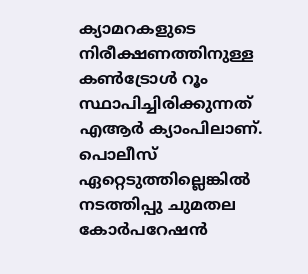ക്യാമറകളുടെ നിരീക്ഷണത്തിനുള്ള കൺട്രോൾ റൂം സ്ഥാപിച്ചിരിക്കുന്നത് എആർ ക്യാംപിലാണ്. പൊലീസ് ഏറ്റെടുത്തില്ലെങ്കിൽ നടത്തിപ്പു ചുമതല കോർപറേഷൻ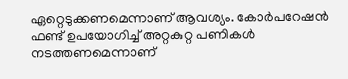ഏറ്റെടുക്കണമെന്നാണ് ആവശ്യം. കോർപറേഷൻ ഫണ്ട് ഉപയോഗിച്ച് അറ്റകുറ്റ പണികൾ നടത്തണമെന്നാണ്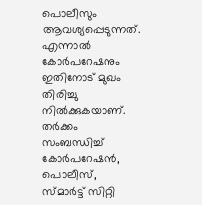പൊലീസും ആവശ്യപ്പെടുന്നത്. എന്നാൽ കോർപറേഷനും ഇതിനോട് മുഖം തിരിച്ചു നിൽക്കുകയാണ്. തർക്കം സംബന്ധിച്ച് കോർപറേഷൻ, പൊലീസ്, സ്മാർട്ട് സിറ്റി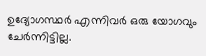ഉദ്യോഗസ്ഥർ എന്നിവർ ഒരു യോഗവും ചേർന്നിട്ടില്ല.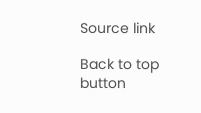Source link

Back to top button